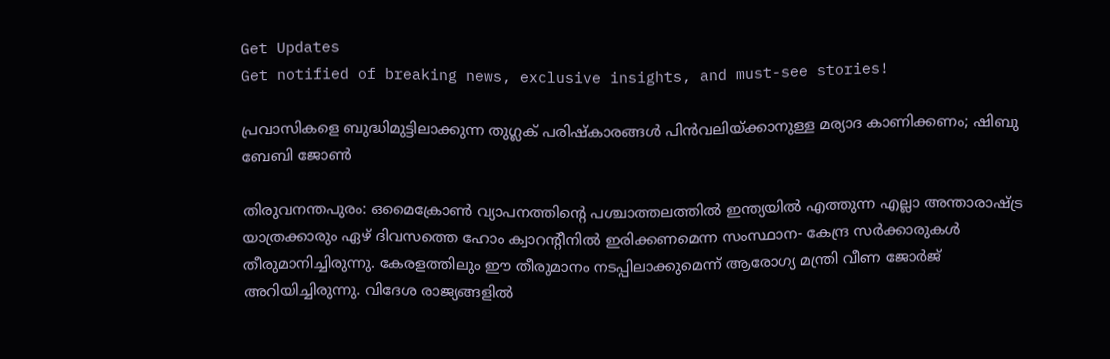Get Updates
Get notified of breaking news, exclusive insights, and must-see stories!

പ്രവാസികളെ ബുദ്ധിമുട്ടിലാക്കുന്ന തുഗ്ലക് പരിഷ്‌കാരങ്ങള്‍ പിന്‍വലിയ്ക്കാനുള്ള മര്യാദ കാണിക്കണം; ഷിബു ബേബി ജോണ്‍

തിരുവനന്തപുരം: ഒമൈക്രോണ്‍ വ്യാപനത്തിന്റെ പശ്ചാത്തലത്തില്‍ ഇന്ത്യയില്‍ എത്തുന്ന എല്ലാ അന്താരാഷ്ട്ര യാത്രക്കാരും ഏഴ് ദിവസത്തെ ഹോം ക്വാറന്റീനില്‍ ഇരിക്കണമെന്ന സംസ്ഥാന- കേന്ദ്ര സര്‍ക്കാരുകള്‍ തീരുമാനിച്ചിരുന്നു. കേരളത്തിലും ഈ തീരുമാനം നടപ്പിലാക്കുമെന്ന് ആരോഗ്യ മന്ത്രി വീണ ജോര്‍ജ് അറിയിച്ചിരുന്നു. വിദേശ രാജ്യങ്ങളില്‍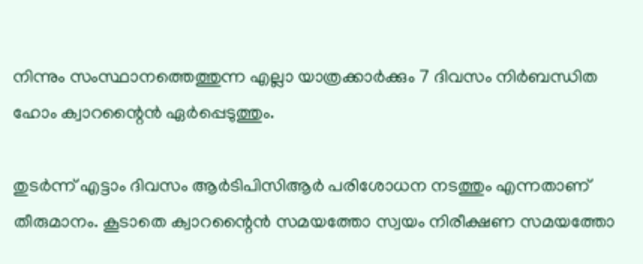നിന്നും സംസ്ഥാനത്തെത്തുന്ന എല്ലാ യാത്രക്കാര്‍ക്കും 7 ദിവസം നിര്‍ബന്ധിത ഹോം ക്വാറന്റൈന്‍ ഏര്‍പ്പെടുത്തും.

തുടര്‍ന്ന് എട്ടാം ദിവസം ആര്‍ടിപിസിആര്‍ പരിശോധന നടത്തും എന്നതാണ് തീരുമാനം. കൂടാതെ ക്വാറന്റൈന്‍ സമയത്തോ സ്വയം നിരീക്ഷണ സമയത്തോ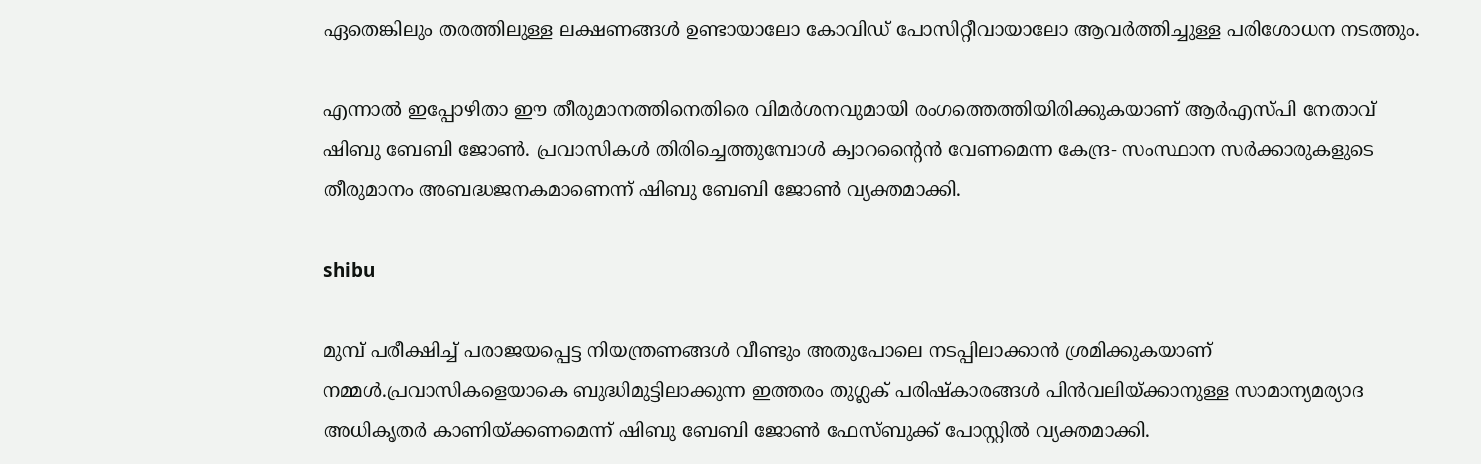ഏതെങ്കിലും തരത്തിലുള്ള ലക്ഷണങ്ങള്‍ ഉണ്ടായാലോ കോവിഡ് പോസിറ്റീവായാലോ ആവര്‍ത്തിച്ചുള്ള പരിശോധന നടത്തും.

എന്നാല്‍ ഇപ്പോഴിതാ ഈ തീരുമാനത്തിനെതിരെ വിമര്‍ശനവുമായി രംഗത്തെത്തിയിരിക്കുകയാണ് ആര്‍എസ്പി നേതാവ് ഷിബു ബേബി ജോണ്‍. പ്രവാസികള്‍ തിരിച്ചെത്തുമ്പോള്‍ ക്വാറന്റൈന്‍ വേണമെന്ന കേന്ദ്ര- സംസ്ഥാന സര്‍ക്കാരുകളുടെ തീരുമാനം അബദ്ധജനകമാണെന്ന് ഷിബു ബേബി ജോണ്‍ വ്യക്തമാക്കി.

shibu

മുമ്പ് പരീക്ഷിച്ച് പരാജയപ്പെട്ട നിയന്ത്രണങ്ങള്‍ വീണ്ടും അതുപോലെ നടപ്പിലാക്കാന്‍ ശ്രമിക്കുകയാണ് നമ്മള്‍.പ്രവാസികളെയാകെ ബുദ്ധിമുട്ടിലാക്കുന്ന ഇത്തരം തുഗ്ലക് പരിഷ്‌കാരങ്ങള്‍ പിന്‍വലിയ്ക്കാനുള്ള സാമാന്യമര്യാദ അധികൃതര്‍ കാണിയ്ക്കണമെന്ന് ഷിബു ബേബി ജോണ്‍ ഫേസ്ബുക്ക് പോസ്റ്റില്‍ വ്യക്തമാക്കി.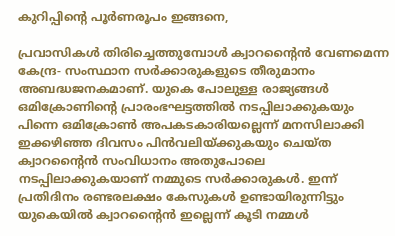കുറിപ്പിന്റെ പൂര്‍ണരൂപം ഇങ്ങനെ,

പ്രവാസികള്‍ തിരിച്ചെത്തുമ്പോള്‍ ക്വാറന്റൈന്‍ വേണമെന്ന കേന്ദ്ര- സംസ്ഥാന സര്‍ക്കാരുകളുടെ തീരുമാനം അബദ്ധജനകമാണ്. യുകെ പോലുള്ള രാജ്യങ്ങള്‍ ഒമിക്രോണിന്റെ പ്രാരംഭഘട്ടത്തില്‍ നടപ്പിലാക്കുകയും പിന്നെ ഒമിക്രോണ്‍ അപകടകാരിയല്ലെന്ന് മനസിലാക്കി ഇക്കഴിഞ്ഞ ദിവസം പിന്‍വലിയ്ക്കുകയും ചെയ്ത ക്വാറന്റൈന്‍ സംവിധാനം അതുപോലെ നടപ്പിലാക്കുകയാണ് നമ്മുടെ സര്‍ക്കാരുകള്‍. ഇന്ന് പ്രതിദിനം രണ്ടരലക്ഷം കേസുകള്‍ ഉണ്ടായിരുന്നിട്ടും യുകെയില്‍ ക്വാറന്റൈന്‍ ഇല്ലെന്ന് കൂടി നമ്മള്‍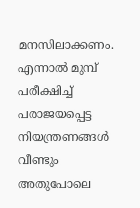മനസിലാക്കണം. എന്നാല്‍ മുമ്പ് പരീക്ഷിച്ച് പരാജയപ്പെട്ട നിയന്ത്രണങ്ങള്‍ വീണ്ടും അതുപോലെ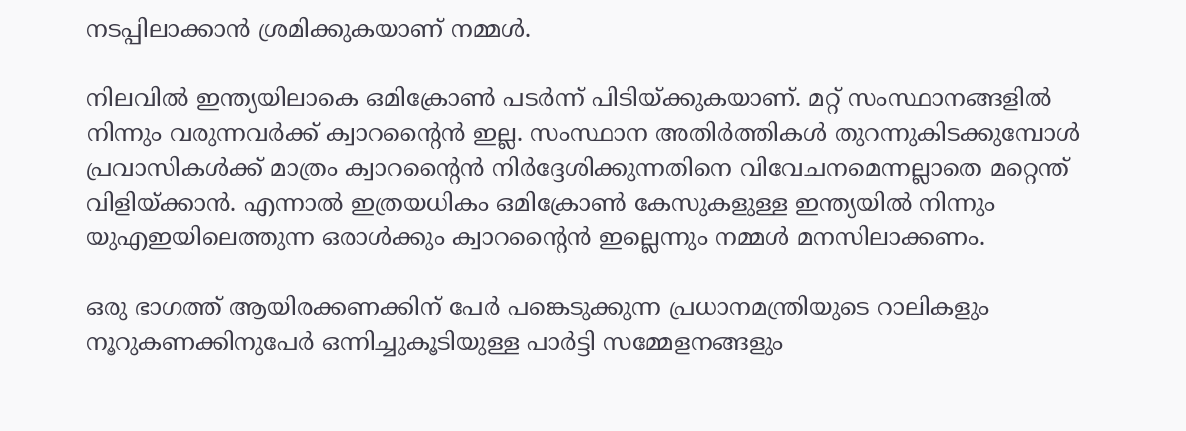നടപ്പിലാക്കാന്‍ ശ്രമിക്കുകയാണ് നമ്മള്‍.

നിലവില്‍ ഇന്ത്യയിലാകെ ഒമിക്രോണ്‍ പടര്‍ന്ന് പിടിയ്ക്കുകയാണ്. മറ്റ് സംസ്ഥാനങ്ങളില്‍ നിന്നും വരുന്നവര്‍ക്ക് ക്വാറന്റൈന്‍ ഇല്ല. സംസ്ഥാന അതിര്‍ത്തികള്‍ തുറന്നുകിടക്കുമ്പോള്‍ പ്രവാസികള്‍ക്ക് മാത്രം ക്വാറന്റൈന്‍ നിര്‍ദ്ദേശിക്കുന്നതിനെ വിവേചനമെന്നല്ലാതെ മറ്റെന്ത് വിളിയ്ക്കാന്‍. എന്നാല്‍ ഇത്രയധികം ഒമിക്രോണ്‍ കേസുകളുള്ള ഇന്ത്യയില്‍ നിന്നും യുഎഇയിലെത്തുന്ന ഒരാള്‍ക്കും ക്വാറന്റൈന്‍ ഇല്ലെന്നും നമ്മള്‍ മനസിലാക്കണം.

ഒരു ഭാഗത്ത് ആയിരക്കണക്കിന് പേര്‍ പങ്കെടുക്കുന്ന പ്രധാനമന്ത്രിയുടെ റാലികളും നൂറുകണക്കിനുപേര്‍ ഒന്നിച്ചുകൂടിയുള്ള പാര്‍ട്ടി സമ്മേളനങ്ങളും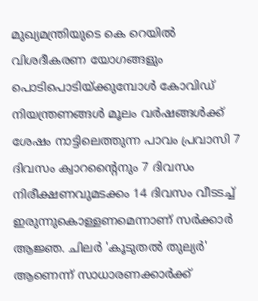മുഖ്യമന്ത്രിയുടെ കെ റെയില്‍ വിശദീകരണ യോഗങ്ങളും പൊടിപൊടിയ്ക്കുമ്പോള്‍ കോവിഡ് നിയന്ത്രണങ്ങള്‍ മൂലം വര്‍ഷങ്ങള്‍ക്ക് ശേഷം നാട്ടിലെത്തുന്ന പാവം പ്രവാസി 7 ദിവസം ക്വാറന്റൈനും 7 ദിവസം നിരീക്ഷണവുമടക്കം 14 ദിവസം വീടടച്ച് ഇരുന്നുകൊള്ളണമെന്നാണ് സര്‍ക്കാര്‍ ആജ്ഞ. ചിലര്‍ 'കൂടുതല്‍ തുല്യര്‍' ആണെന്ന് സാധാരണക്കാര്‍ക്ക്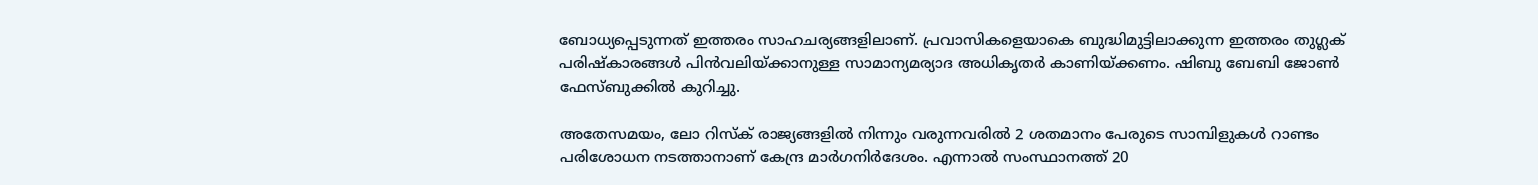ബോധ്യപ്പെടുന്നത് ഇത്തരം സാഹചര്യങ്ങളിലാണ്. പ്രവാസികളെയാകെ ബുദ്ധിമുട്ടിലാക്കുന്ന ഇത്തരം തുഗ്ലക് പരിഷ്‌കാരങ്ങള്‍ പിന്‍വലിയ്ക്കാനുള്ള സാമാന്യമര്യാദ അധികൃതര്‍ കാണിയ്ക്കണം. ഷിബു ബേബി ജോണ്‍ ഫേസ്ബുക്കില്‍ കുറിച്ചു.

അതേസമയം, ലോ റിസ്‌ക് രാജ്യങ്ങളില്‍ നിന്നും വരുന്നവരില്‍ 2 ശതമാനം പേരുടെ സാമ്പിളുകള്‍ റാണ്ടം പരിശോധന നടത്താനാണ് കേന്ദ്ര മാര്‍ഗനിര്‍ദേശം. എന്നാല്‍ സംസ്ഥാനത്ത് 20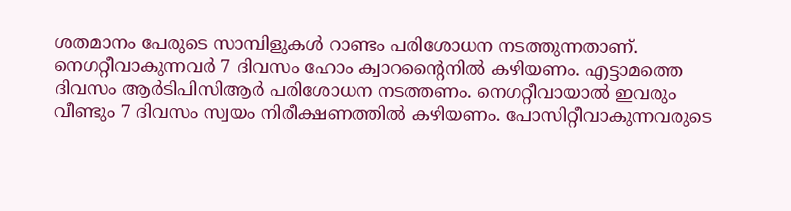ശതമാനം പേരുടെ സാമ്പിളുകള്‍ റാണ്ടം പരിശോധന നടത്തുന്നതാണ്. നെഗറ്റീവാകുന്നവര്‍ 7 ദിവസം ഹോം ക്വാറന്റൈനില്‍ കഴിയണം. എട്ടാമത്തെ ദിവസം ആര്‍ടിപിസിആര്‍ പരിശോധന നടത്തണം. നെഗറ്റീവായാല്‍ ഇവരും വീണ്ടും 7 ദിവസം സ്വയം നിരീക്ഷണത്തില്‍ കഴിയണം. പോസിറ്റീവാകുന്നവരുടെ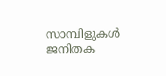സാമ്പിളുകള്‍ ജനിതക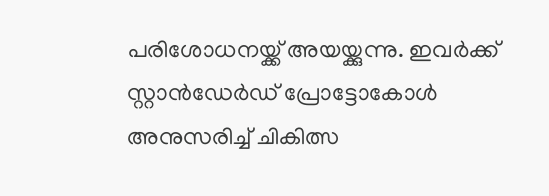പരിശോധനയ്ക്ക് അയയ്ക്കുന്നു. ഇവര്‍ക്ക് സ്റ്റാന്‍ഡേര്‍ഡ് പ്രോട്ടോകോള്‍ അനുസരിച്ച് ചികിത്സ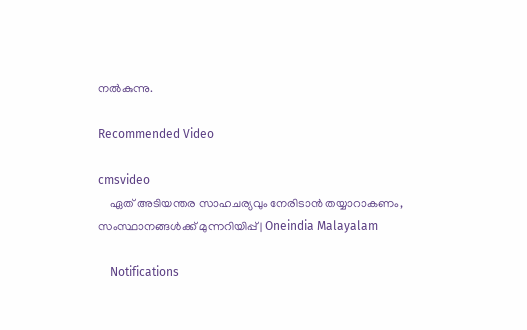നല്‍കുന്നു.

Recommended Video

cmsvideo
    ഏത് അടിയന്തര സാഹചര്യവും നേരിടാന്‍ തയ്യാറാകണം, സംസ്ഥാനങ്ങള്‍ക്ക് മുന്നറിയിപ്പ് | Oneindia Malayalam

    Notifications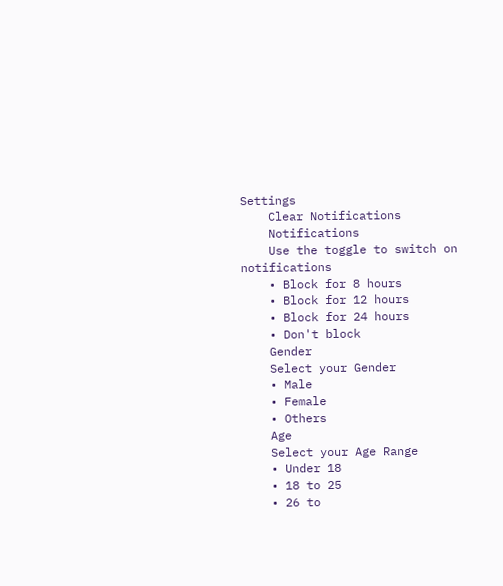Settings
    Clear Notifications
    Notifications
    Use the toggle to switch on notifications
    • Block for 8 hours
    • Block for 12 hours
    • Block for 24 hours
    • Don't block
    Gender
    Select your Gender
    • Male
    • Female
    • Others
    Age
    Select your Age Range
    • Under 18
    • 18 to 25
    • 26 to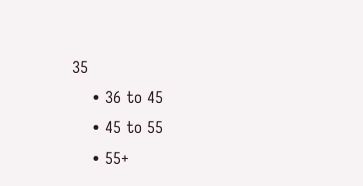35
    • 36 to 45
    • 45 to 55
    • 55+